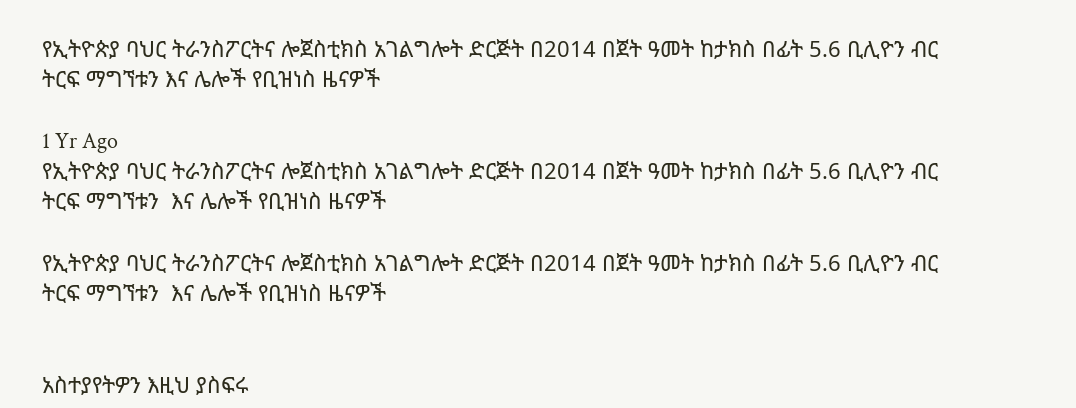የኢትዮጵያ ባህር ትራንስፖርትና ሎጀስቲክስ አገልግሎት ድርጅት በ2014 በጀት ዓመት ከታክስ በፊት 5.6 ቢሊዮን ብር ትርፍ ማግኘቱን እና ሌሎች የቢዝነስ ዜናዎች

1 Yr Ago
የኢትዮጵያ ባህር ትራንስፖርትና ሎጀስቲክስ አገልግሎት ድርጅት በ2014 በጀት ዓመት ከታክስ በፊት 5.6 ቢሊዮን ብር ትርፍ ማግኘቱን  እና ሌሎች የቢዝነስ ዜናዎች

የኢትዮጵያ ባህር ትራንስፖርትና ሎጀስቲክስ አገልግሎት ድርጅት በ2014 በጀት ዓመት ከታክስ በፊት 5.6 ቢሊዮን ብር ትርፍ ማግኘቱን  እና ሌሎች የቢዝነስ ዜናዎች


አስተያየትዎን እዚህ ያስፍሩ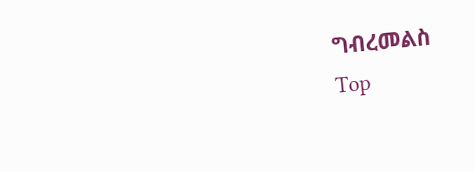ግብረመልስ
Top